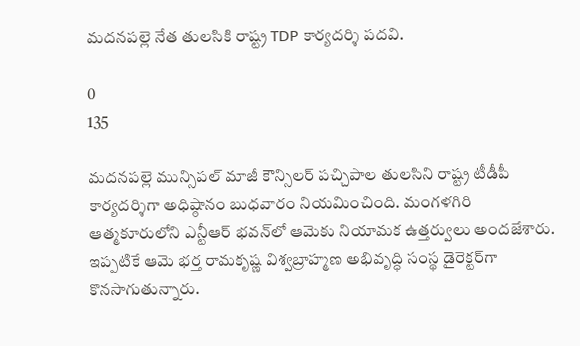మదనపల్లె నేత తులసికి రాష్ట్ర TDP కార్యదర్శి పదవి.

0
135

మదనపల్లె మున్సిపల్ మాజీ కౌన్సిలర్ పచ్చిపాల తులసిని రాష్ట్ర టీడీపీ కార్యదర్శిగా అధిష్ఠానం బుధవారం నియమించింది. మంగళగిరి ఆత్మకూరులోని ఎన్టీఆర్ భవన్‌లో ఆమెకు నియామక ఉత్తర్వులు అందజేశారు. ఇప్పటికే ఆమె భర్త రామకృష్ణ విశ్వబ్రాహ్మణ అభివృద్ధి సంస్థ డైరెక్టర్‌గా కొనసాగుతున్నారు.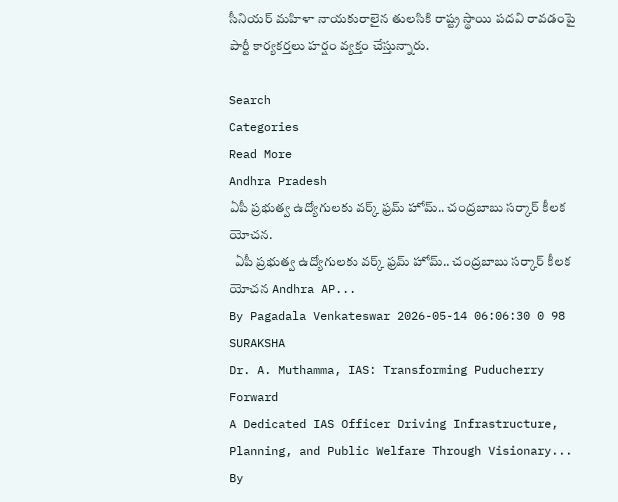సీనియర్ మహిళా నాయకురాలైన తులసికి రాష్ట్ర స్థాయి పదవి రావడంపై పార్టీ కార్యకర్తలు హర్షం వ్యక్తం చేస్తున్నారు.

Search
Categories
Read More
Andhra Pradesh
ఏపీ ప్రభుత్వ ఉద్యోగులకు వర్క్ ఫ్రమ్ హోమ్.. చంద్రబాబు సర్కార్ కీలక యోచన.
  ఏపీ ప్రభుత్వ ఉద్యోగులకు వర్క్ ఫ్రమ్ హోమ్.. చంద్రబాబు సర్కార్ కీలక యోచన Andhra AP...
By Pagadala Venkateswar 2026-05-14 06:06:30 0 98
SURAKSHA
Dr. A. Muthamma, IAS: Transforming Puducherry Forward
A Dedicated IAS Officer Driving Infrastructure, Planning, and Public Welfare Through Visionary...
By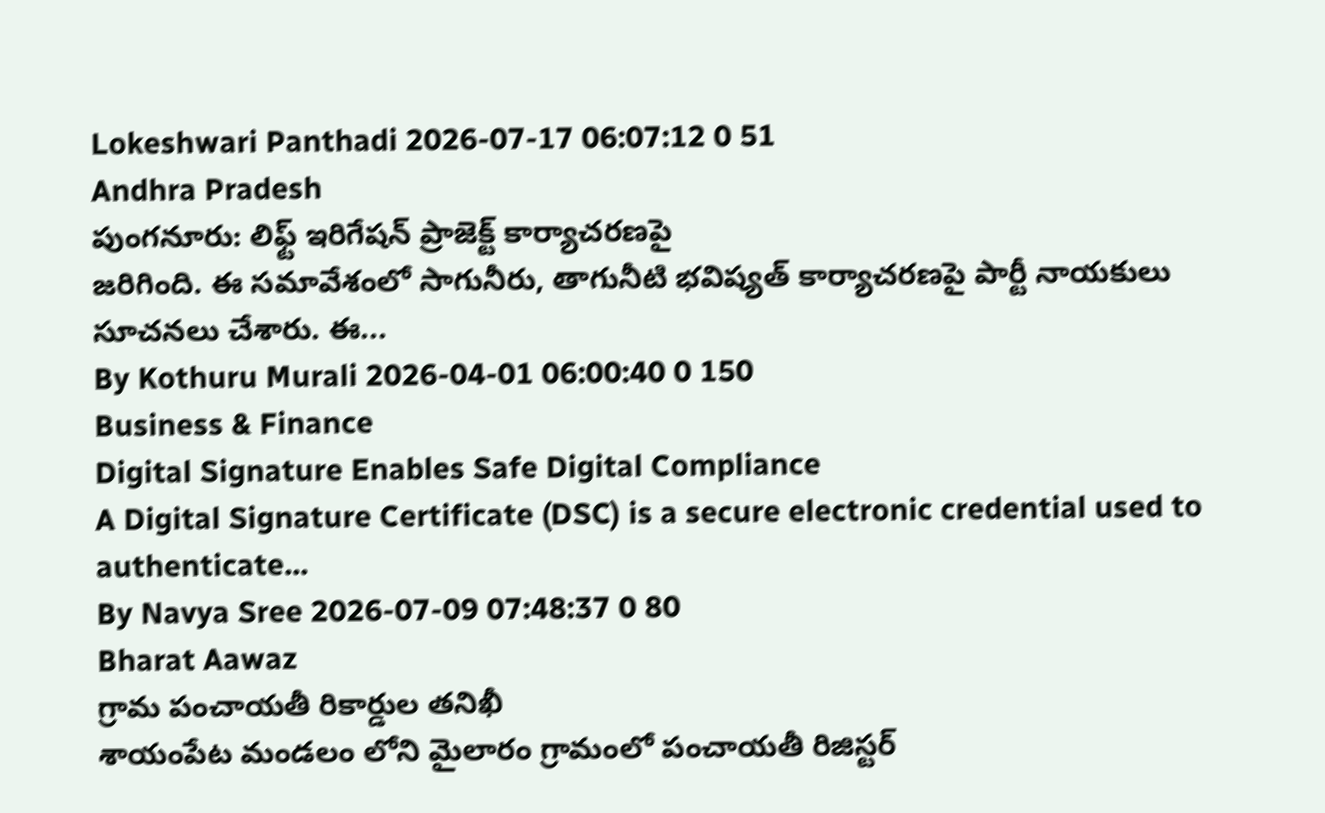Lokeshwari Panthadi 2026-07-17 06:07:12 0 51
Andhra Pradesh
పుంగనూరు: లిఫ్ట్ ఇరిగేషన్ ప్రాజెక్ట్ కార్యాచరణపై
జరిగింది. ఈ సమావేశంలో సాగునీరు, తాగునీటి భవిష్యత్ కార్యాచరణపై పార్టీ నాయకులు సూచనలు చేశారు. ఈ...
By Kothuru Murali 2026-04-01 06:00:40 0 150
Business & Finance
Digital Signature Enables Safe Digital Compliance
A Digital Signature Certificate (DSC) is a secure electronic credential used to authenticate...
By Navya Sree 2026-07-09 07:48:37 0 80
Bharat Aawaz
గ్రామ పంచాయతీ రికార్డుల తనిఖీ
శాయంపేట మండలం లోని మైలారం గ్రామంలో పంచాయతీ రిజిస్టర్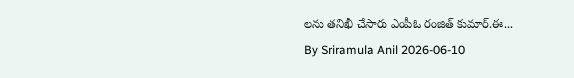లను తనిఖీ చేసారు ఎంపీఓ రంజిత్ కుమార్.ఈ...
By Sriramula Anil 2026-06-10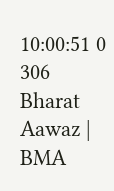10:00:51 0 306
Bharat Aawaz | BMA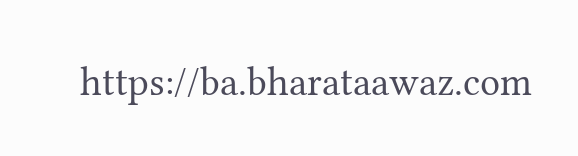https://ba.bharataawaz.com